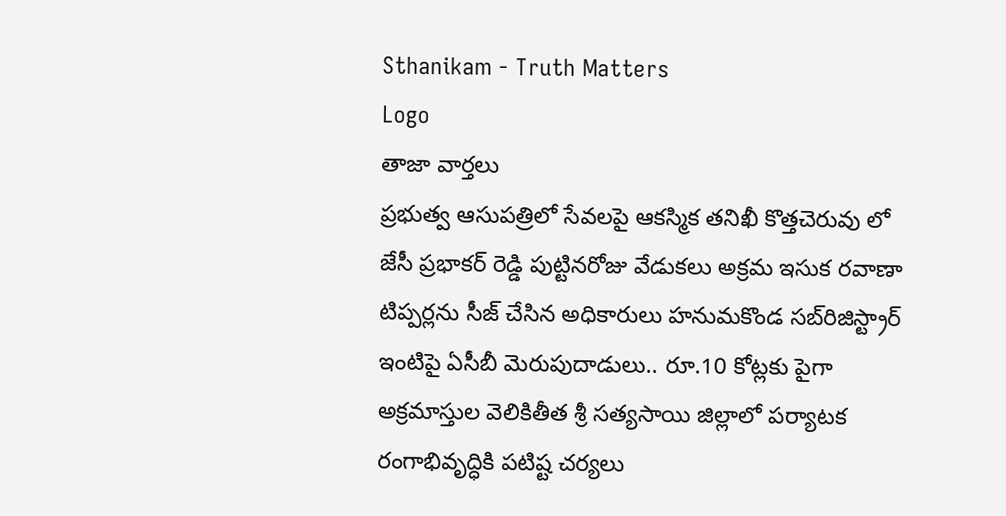Sthanikam - Truth Matters
Logo
తాజా వార్తలు
ప్రభుత్వ ఆసుపత్రిలో సేవలపై ఆకస్మిక తనిఖీ కొత్తచెరువు లో జేసీ ప్రభాకర్ రెడ్డి పుట్టినరోజు వేడుకలు అక్రమ ఇసుక రవాణా టిప్పర్లను సీజ్ చేసిన అధికారులు హనుమకొండ సబ్‌రిజిస్ట్రార్ ఇంటిపై ఏసీబీ మెరుపుదాడులు.. రూ.10 కోట్లకు పైగా అక్రమాస్తుల వెలికితీత శ్రీ సత్యసాయి జిల్లాలో పర్యాటక రంగాభివృద్ధికి పటిష్ట చర్యలు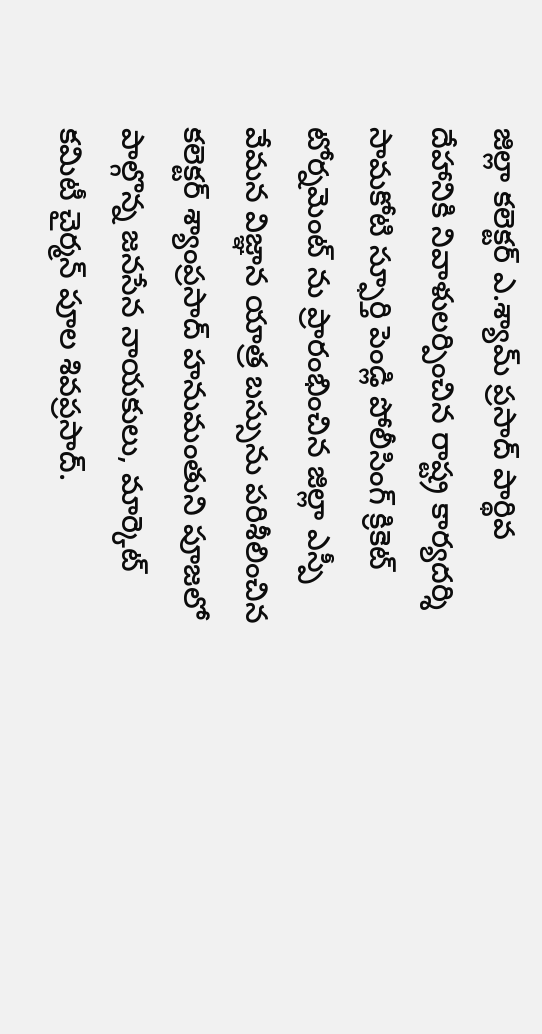జిల్లా కలెక్టర్ ఎ.శ్యామ్ ప్రసాద్ పార్థివ దేహానికి నివాళులర్పించిన రాష్ట్ర కార్యదర్శి సామకోటి స్ఫూర్తి పెండ్లి పోలీసింగ్ క్రికెట్ టోర్నమెంట్ ను ప్రారంభించిన జిల్లా ఎస్పీ వేమన విజ్ఞాన యాత్ర బస్సును పరిశీలించిన కలెక్టర్ శ్యాంప్రసాద్ హనుమంతుని పూజలో పాల్గొన్న జనసేన నాయకులు, మార్కెట్ కమిటీ చైర్మన్ పూల శివప్రసాద్.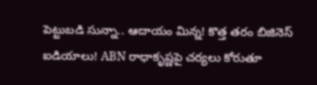పెట్టుబడి సున్నా.. ఆదాయం మిన్న! కొత్త తరం బిజినెస్ ఐడియాలు! ABN రాధాకృష్ణపై చర్యలు కోరుతూ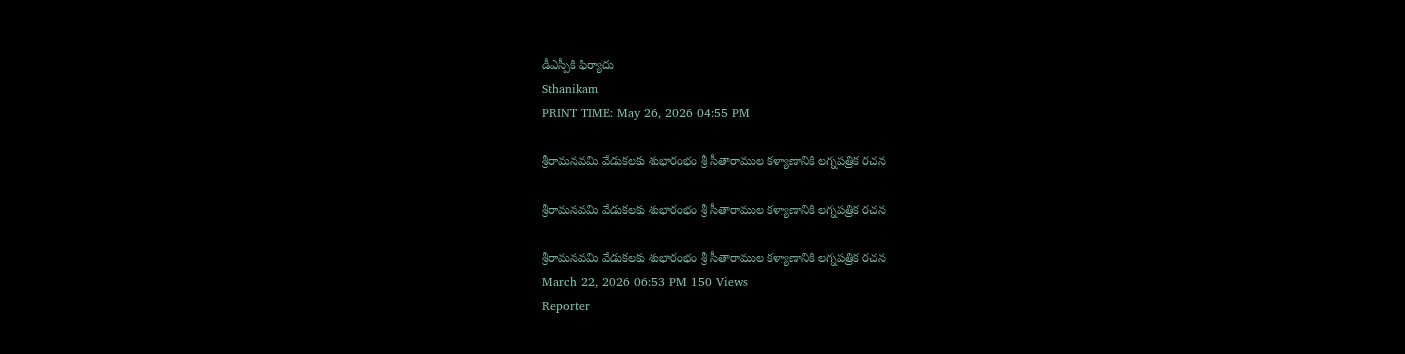డీఎస్పీకి ఫిర్యాదు
Sthanikam
PRINT TIME: May 26, 2026 04:55 PM

శ్రీరామనవమి వేడుకలకు శుభారంభం శ్రీ సీతారాముల కళ్యాణానికి లగ్నపత్రిక రచన

శ్రీరామనవమి వేడుకలకు శుభారంభం శ్రీ సీతారాముల కళ్యాణానికి లగ్నపత్రిక రచన

శ్రీరామనవమి వేడుకలకు శుభారంభం శ్రీ సీతారాముల కళ్యాణానికి లగ్నపత్రిక రచన
March 22, 2026 06:53 PM 150 Views
Reporter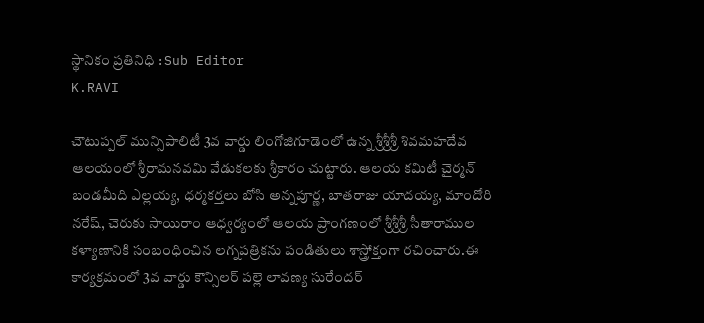స్థానికం ప్రతినిధి : Sub Editor
K.RAVI

చౌటుప్పల్ మున్సిపాలిటీ 3వ వార్డు లింగోజిగూడెంలో ఉన్న శ్రీశ్రీశ్రీ శివమహదేవ ఆలయంలో శ్రీరామనవమి వేడుకలకు శ్రీకారం చుట్టారు. ఆలయ కమిటీ చైర్మన్ బండమీది ఎల్లయ్య, ధర్మకర్తలు బోసి అన్నపూర్ణ, బాతరాజు యాదయ్య, మాందోరి నరేష్, చెరుకు సాయిరాం ఆధ్వర్యంలో ఆలయ ప్రాంగణంలో శ్రీశ్రీశ్రీ సీతారాముల కళ్యాణానికి సంబంధించిన లగ్నపత్రికను పండితులు శాస్త్రోక్తంగా రచించారు.ఈ కార్యక్రమంలో 3వ వార్డు కౌన్సిలర్ పల్లె లావణ్య సురేందర్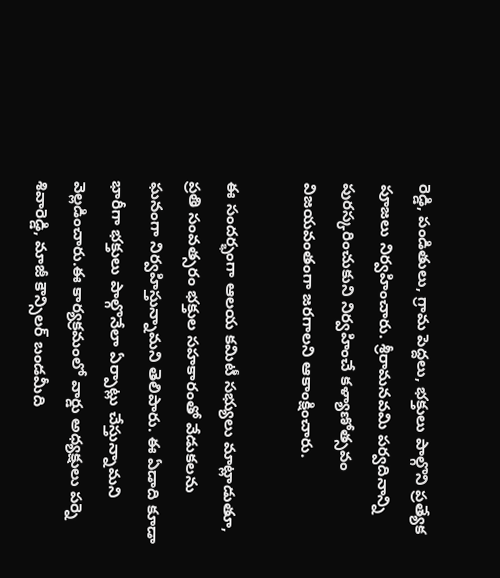రెడ్డి, పండితులు, గ్రామ పెద్దలు, భక్తులు పాల్గొని ప్రత్యేక పూజలు నిర్వహించారు. శ్రీరామనవమి పర్వదినాన్ని పురస్కరించుకుని నిర్వహించే కళ్యాణోత్సవం విజయవంతంగా జరగాలని ఆకాంక్షించారు.

ఈ సందర్భంగా ఆలయ కమిటీ సభ్యులు మాట్లాడుతూ, ప్రతి సంవత్సరం భక్తుల సహకారంతో వేడుకలను ఘనంగా నిర్వహిస్తున్నామని తెలిపారు. ఈ ఏడాది కూడా భారీగా భక్తులు పాల్గొనేలా ఏర్పాట్లు చేస్తున్నామని వెల్లడించారు.ఈ కార్యక్రమంలో వార్డు అధ్యక్షులు పర్నె శివారెడ్డి, మాజీ కౌన్సిలర్ బండమీది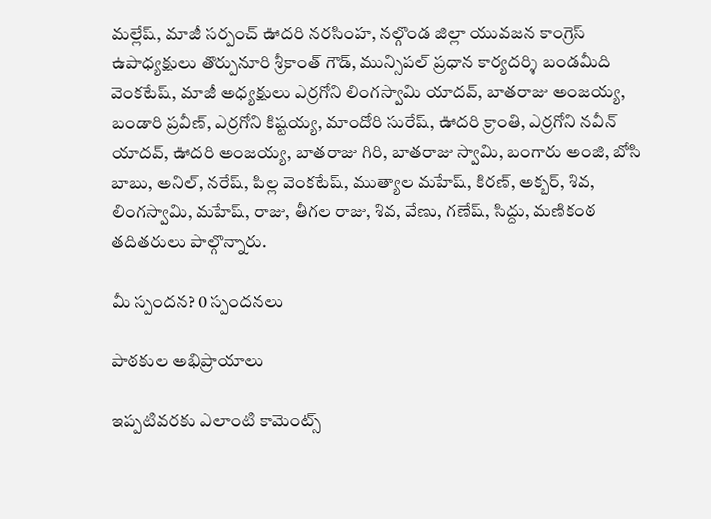మల్లేష్, మాజీ సర్పంచ్ ఊదరి నరసింహ, నల్గొండ జిల్లా యువజన కాంగ్రెస్ ఉపాధ్యక్షులు తొర్పునూరి శ్రీకాంత్ గౌడ్, మున్సిపల్ ప్రధాన కార్యదర్శి బండమీది వెంకటేష్, మాజీ అధ్యక్షులు ఎర్రగోని లింగస్వామి యాదవ్, బాతరాజు అంజయ్య, బండారి ప్రవీణ్, ఎర్రగోని కిష్టయ్య, మాందోరి సురేష్, ఊదరి క్రాంతి, ఎర్రగోని నవీన్ యాదవ్, ఊదరి అంజయ్య, బాతరాజు గిరి, బాతరాజు స్వామి, బంగారు అంజి, బోసి బాబు, అనిల్, నరేష్, పిల్ల వెంకటేష్, ముత్యాల మహేష్, కిరణ్, అక్బర్, శివ, లింగస్వామి, మహేష్, రాజు, తీగల రాజు, శివ, వేణు, గణేష్, సిద్దు, మణికంఠ తదితరులు పాల్గొన్నారు.

మీ స్పందన? 0 స్పందనలు

పాఠకుల అభిప్రాయాలు

ఇప్పటివరకు ఎలాంటి కామెంట్స్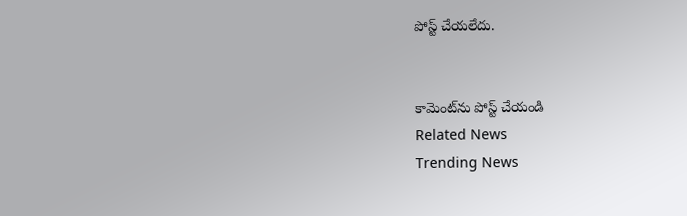పోస్ట్ చేయలేదు.


కామెంట్‌ను పోస్ట్ చేయండి
Related News
Trending News